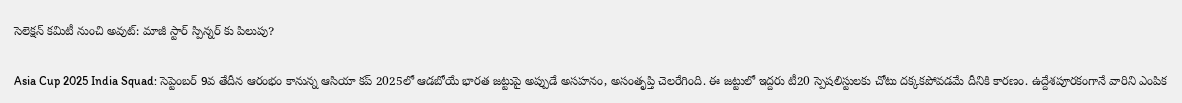సెలెక్షన్ కమిటీ నుంచి అవుట్: మాజీ స్టార్ స్పిన్నర్ కు పిలుపు?

Asia Cup 2025 India Squad: సెప్టెంబర్ 9వ తేదీన ఆరంభం కానున్న ఆసియా కప్ 2025లో ఆడబోయే భారత జట్టుపై అప్పుడే అసహనం, అసంతృప్తి చెలరేగింది. ఈ జట్టులో ఇద్దరు టీ20 స్పెషలిస్టులకు చోటు దక్కకపోవడమే దీనికి కారణం. ఉద్దేశపూరకంగానే వారిని ఎంపిక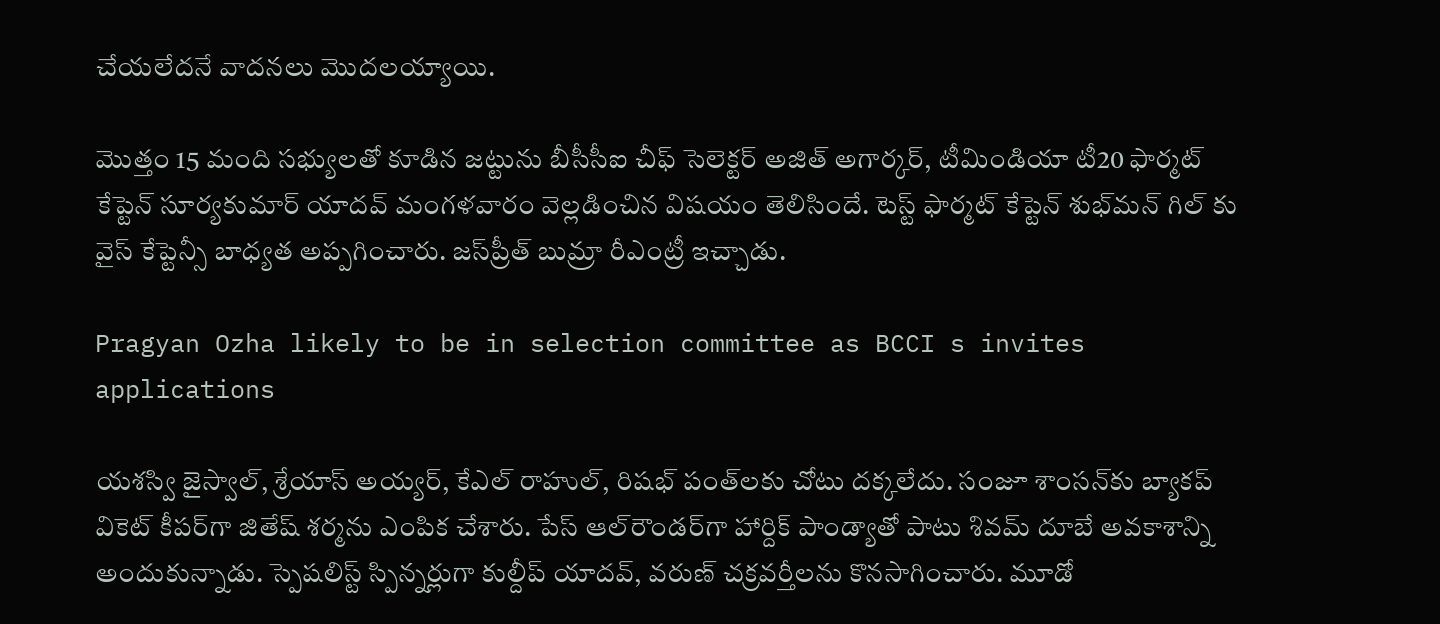చేయలేదనే వాదనలు మొదలయ్యాయి.

మొత్తం 15 మంది సభ్యులతో కూడిన జట్టును బీసీసీఐ చీఫ్ సెలెక్టర్ అజిత్ అగార్కర్, టీమిండియా టీ20 ఫార్మట్ కేప్టెన్ సూర్యకుమార్ యాదవ్‌ మంగళవారం వెల్లడించిన విషయం తెలిసిందే. టెస్ట్ ఫార్మట్ కేప్టెన్ శుభ్‌మన్ గిల్ కు వైస్ కేప్టెన్సీ బాధ్యత అప్పగించారు. జస్‌ప్రీత్ బుమ్రా రీఎంట్రీ ఇచ్చాడు.

Pragyan Ozha likely to be in selection committee as BCCI s invites applications

యశస్వి జైస్వాల్, శ్రేయాస్ అయ్యర్, కేఎల్ రాహుల్, రిషభ్ పంత్‌లకు చోటు దక్కలేదు. సంజూ శాంసన్‌కు బ్యాకప్ వికెట్ కీపర్‌గా జితేష్ శర్మను ఎంపిక చేశారు. పేస్ ఆల్‌రౌండర్‌గా హార్దిక్ పాండ్యాతో పాటు శివమ్ దూబే అవకాశాన్ని అందుకున్నాడు. స్పెషలిస్ట్ స్పిన్నర్లుగా కుల్దీప్ యాదవ్, వరుణ్ చక్రవర్తీలను కొనసాగించారు. మూడో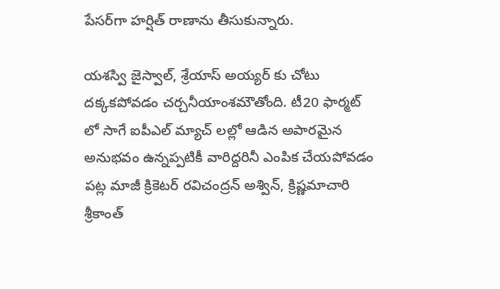పేసర్‌గా హర్షిత్ రాణాను తీసుకున్నారు.

యశస్వి జైస్వాల్, శ్రేయాస్ అయ్యర్ కు చోటు దక్కకపోవడం చర్చనీయాంశమౌతోంది. టీ20 ఫార్మట్ లో సాగే ఐపీఎల్ మ్యాచ్ లల్లో ఆడిన అపారమైన అనుభవం ఉన్నప్పటికీ వారిద్దరినీ ఎంపిక చేయపోవడం పట్ల మాజీ క్రికెటర్ రవిచంద్రన్ అశ్విన్, క్రిష్ణమాచారి శ్రీకాంత్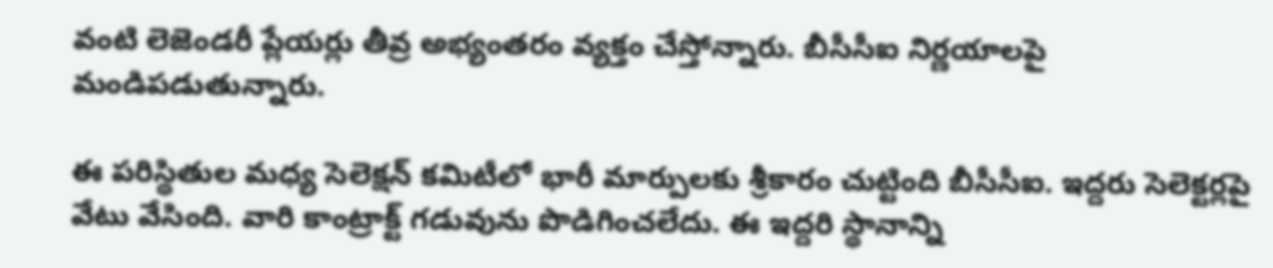వంటి లెజెండరీ ప్లేయర్లు తీవ్ర అభ్యంతరం వ్యక్తం చేస్తోన్నారు. బీసీసీఐ నిర్ణయాలపై మండిపడుతున్నారు.

ఈ పరిస్థితుల మధ్య సెలెక్షన్ కమిటీలో భారీ మార్పులకు శ్రీకారం చుట్టింది బీసీసీఐ. ఇద్దరు సెలెక్టర్లపై వేటు వేసింది. వారి కాంట్రాక్ట్ గడువును పొడిగించలేదు. ఈ ఇద్దరి స్థానాన్ని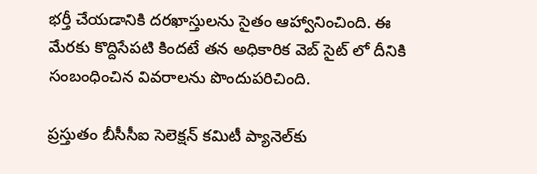భర్తీ చేయడానికి దరఖాస్తులను సైతం ఆహ్వానించింది. ఈ మేరకు కొద్దిసేపటి కిందటే తన అధికారిక వెబ్ సైట్ లో దీనికి సంబంధించిన వివరాలను పొందుపరిచింది.

ప్రస్తుతం బీసీసీఐ సెలెక్షన్ కమిటీ ప్యానెల్‌కు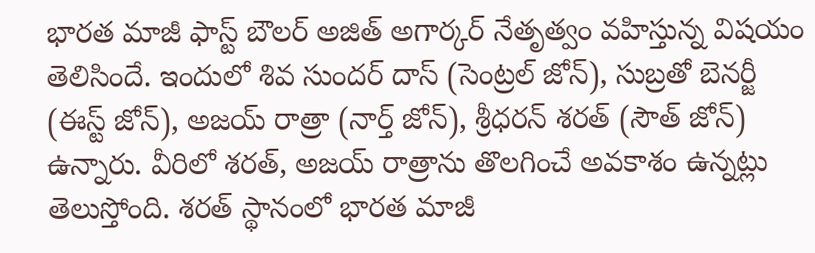భారత మాజీ ఫాస్ట్ బౌలర్ అజిత్ అగార్కర్ నేతృత్వం వహిస్తున్న విషయం తెలిసిందే. ఇందులో శివ సుందర్ దాస్ (సెంట్రల్ జోన్), సుబ్రతో బెనర్జీ (ఈస్ట్ జోన్), అజయ్ రాత్రా (నార్త్ జోన్), శ్రీధరన్ శరత్ (సౌత్ జోన్) ఉన్నారు. వీరిలో శరత్, అజయ్ రాత్రాను తొలగించే అవకాశం ఉన్నట్లు తెలుస్తోంది. శరత్ స్థానంలో భారత మాజీ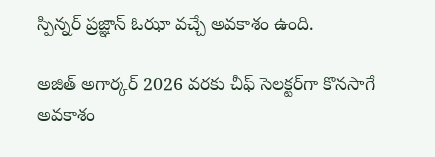స్పిన్నర్ ప్రజ్ఞాన్ ఓఝా వచ్చే అవకాశం ఉంది.

అజిత్ అగార్కర్ 2026 వరకు చీఫ్ సెలక్టర్‌గా కొనసాగే అవకాశం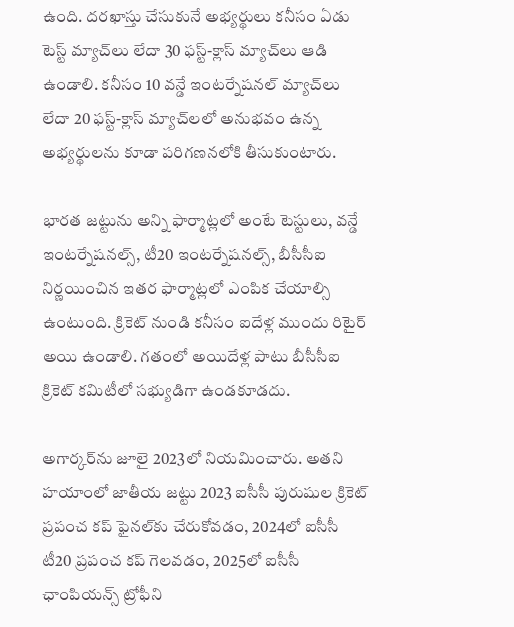ఉంది. దరఖాస్తు చేసుకునే అభ్యర్థులు కనీసం ఏడు టెస్ట్ మ్యాచ్‌లు లేదా 30 ఫస్ట్-క్లాస్ మ్యాచ్‌లు ఆడి ఉండాలి. కనీసం 10 వన్డే ఇంటర్నేషనల్ మ్యాచ్‌లు లేదా 20 ఫస్ట్-క్లాస్ మ్యాచ్‌లలో అనుభవం ఉన్న అభ్యర్థులను కూడా పరిగణనలోకి తీసుకుంటారు.

భారత జట్టును అన్ని ఫార్మాట్లలో అంటే టెస్టులు, వన్డే ఇంటర్నేషనల్స్, టీ20 ఇంటర్నేషనల్స్, బీసీసీఐ నిర్ణయించిన ఇతర ఫార్మాట్లలో ఎంపిక చేయాల్సి ఉంటుంది. క్రికెట్ నుండి కనీసం ఐదేళ్ల ముందు రిటైర్ అయి ఉండాలి. గతంలో అయిదేళ్ల పాటు బీసీసీఐ క్రికెట్ కమిటీలో సభ్యుడిగా ఉండకూడదు.

అగార్కర్‌ను జూలై 2023లో నియమించారు. అతని హయాంలో జాతీయ జట్టు 2023 ఐసీసీ పురుషుల క్రికెట్ ప్రపంచ కప్ ఫైనల్‌కు చేరుకోవడం, 2024లో ఐసీసీ టీ20 ప్రపంచ కప్ గెలవడం, 2025లో ఐసీసీ ఛాంపియన్స్ ట్రోఫీని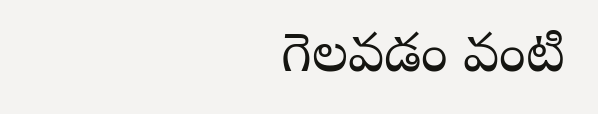గెలవడం వంటి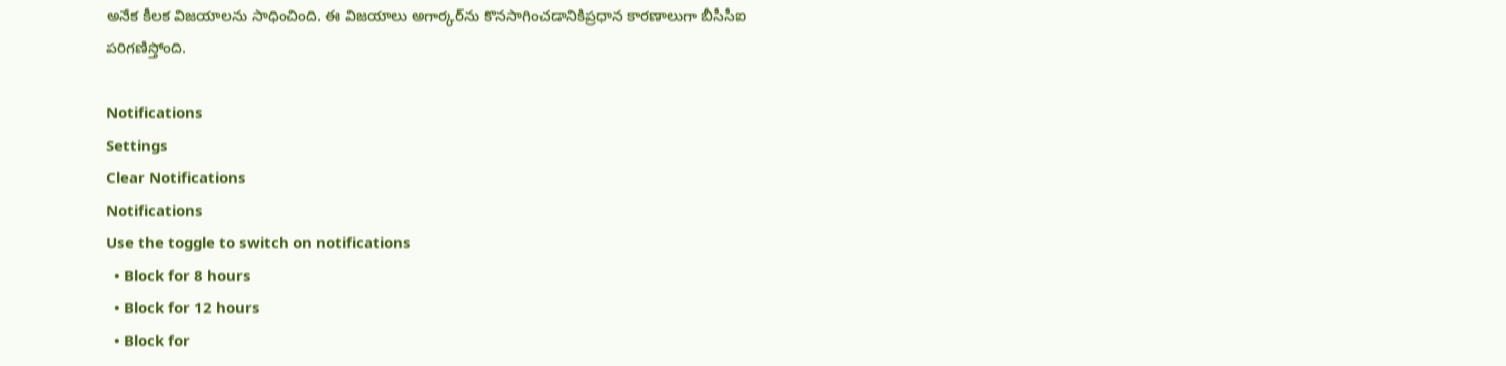అనేక కీలక విజయాలను సాధించింది. ఈ విజయాలు అగార్కర్‌ను కొనసాగించడానికిప్రధాన కారణాలుగా బీసీసీఐ పరిగణిస్తోంది.

Notifications
Settings
Clear Notifications
Notifications
Use the toggle to switch on notifications
  • Block for 8 hours
  • Block for 12 hours
  • Block for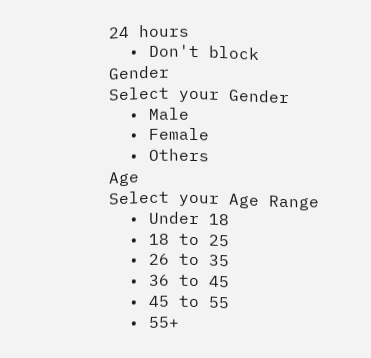24 hours
  • Don't block
Gender
Select your Gender
  • Male
  • Female
  • Others
Age
Select your Age Range
  • Under 18
  • 18 to 25
  • 26 to 35
  • 36 to 45
  • 45 to 55
  • 55+